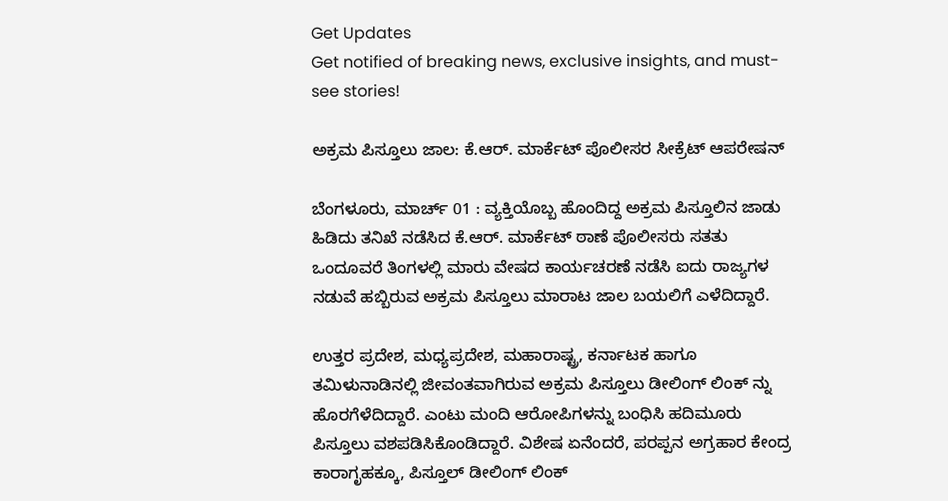Get Updates
Get notified of breaking news, exclusive insights, and must-see stories!

ಅಕ್ರಮ ಪಿಸ್ತೂಲು ಜಾಲ: ಕೆ.ಆರ್. ಮಾರ್ಕೆಟ್ ಪೊಲೀಸರ ಸೀಕ್ರೆಟ್ ಆಪರೇಷನ್

ಬೆಂಗಳೂರು, ಮಾರ್ಚ್ 01 : ವ್ಯಕ್ತಿಯೊಬ್ಬ ಹೊಂದಿದ್ದ ಅಕ್ರಮ ಪಿಸ್ತೂಲಿನ ಜಾಡು ಹಿಡಿದು ತನಿಖೆ ನಡೆಸಿದ ಕೆ.ಆರ್. ಮಾರ್ಕೆಟ್ ಠಾಣೆ ಪೊಲೀಸರು ಸತತು ಒಂದೂವರೆ ತಿಂಗಳಲ್ಲಿ ಮಾರು ವೇಷದ ಕಾರ್ಯಚರಣೆ ನಡೆಸಿ ಐದು ರಾಜ್ಯಗಳ ನಡುವೆ ಹಬ್ಬಿರುವ ಅಕ್ರಮ ಪಿಸ್ತೂಲು ಮಾರಾಟ ಜಾಲ ಬಯಲಿಗೆ ಎಳೆದಿದ್ದಾರೆ.

ಉತ್ತರ ಪ್ರದೇಶ, ಮಧ್ಯಪ್ರದೇಶ, ಮಹಾರಾಷ್ಟ್ರ, ಕರ್ನಾಟಕ ಹಾಗೂ ತಮಿಳುನಾಡಿನಲ್ಲಿ ಜೀವಂತವಾಗಿರುವ ಅಕ್ರಮ ಪಿಸ್ತೂಲು ಡೀಲಿಂಗ್ ಲಿಂಕ್ ನ್ನು ಹೊರಗೆಳೆದಿದ್ದಾರೆ. ಎಂಟು ಮಂದಿ ಆರೋಪಿಗಳನ್ನು ಬಂಧಿಸಿ ಹದಿಮೂರು ಪಿಸ್ತೂಲು ವಶಪಡಿಸಿಕೊಂಡಿದ್ದಾರೆ. ವಿಶೇಷ ಏನೆಂದರೆ, ಪರಪ್ಪನ ಅಗ್ರಹಾರ ಕೇಂದ್ರ ಕಾರಾಗೃಹಕ್ಕೂ, ಪಿಸ್ತೂಲ್ ಡೀಲಿಂಗ್ ಲಿಂಕ್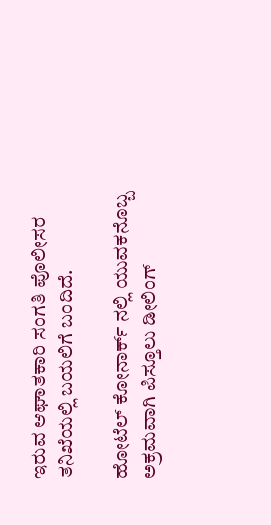ಇರುವ ಆಘಾತಕಾರಿ ಸಂಗತಿ ಪೊಲೀಸರ ತನಿಖೆಯಲ್ಲಿ ಬಯಲಿಗೆ ಬಂದಿದೆ.

ಹೋಟೆಲ್ ಕೋನಾರ್ಕ್ ನಲ್ಲಿ ಯುವಕನೊಬ್ಬ ಅಕ್ರಮವಾಗಿ ಪಿಸ್ತೂಲು ಡೀಲಿಂಗ್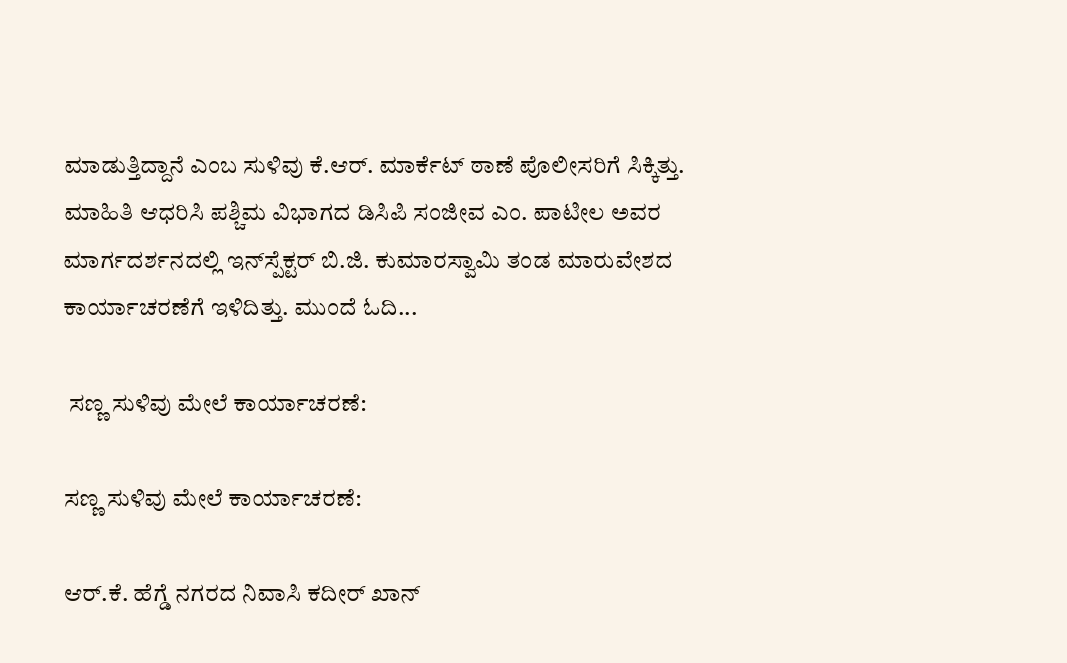ಮಾಡುತ್ತಿದ್ದಾನೆ ಎಂಬ ಸುಳಿವು ಕೆ.ಆರ್. ಮಾರ್ಕೆಟ್ ಠಾಣೆ ಪೊಲೀಸರಿಗೆ ಸಿಕ್ಕಿತ್ತು. ಮಾಹಿತಿ ಆಧರಿಸಿ ಪಶ್ಚಿಮ ವಿಭಾಗದ ಡಿಸಿಪಿ ಸಂಜೀವ ಎಂ. ಪಾಟೀಲ ಅವರ ಮಾರ್ಗದರ್ಶನದಲ್ಲಿ ಇನ್‌ಸ್ಪೆಕ್ಟರ್ ಬಿ.ಜಿ. ಕುಮಾರಸ್ವಾಮಿ ತಂಡ ಮಾರುವೇಶದ ಕಾರ್ಯಾಚರಣೆಗೆ ಇಳಿದಿತ್ತು. ಮುಂದೆ ಓದಿ...

 ಸಣ್ಣ ಸುಳಿವು ಮೇಲೆ ಕಾರ್ಯಾಚರಣೆ:

ಸಣ್ಣ ಸುಳಿವು ಮೇಲೆ ಕಾರ್ಯಾಚರಣೆ:

ಆರ್.ಕೆ. ಹೆಗ್ಡೆ ನಗರದ ನಿವಾಸಿ ಕದೀರ್ ಖಾನ್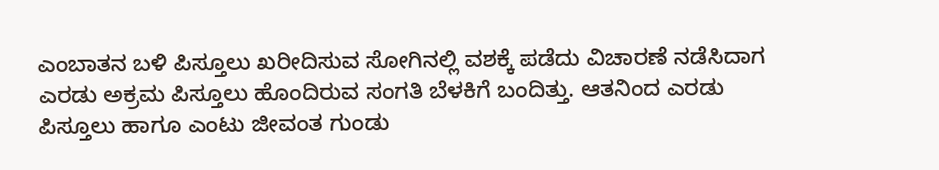ಎಂಬಾತನ ಬಳಿ ಪಿಸ್ತೂಲು ಖರೀದಿಸುವ ಸೋಗಿನಲ್ಲಿ ವಶಕ್ಕೆ ಪಡೆದು ವಿಚಾರಣೆ ನಡೆಸಿದಾಗ ಎರಡು ಅಕ್ರಮ ಪಿಸ್ತೂಲು ಹೊಂದಿರುವ ಸಂಗತಿ ಬೆಳಕಿಗೆ ಬಂದಿತ್ತು. ಆತನಿಂದ ಎರಡು ಪಿಸ್ತೂಲು ಹಾಗೂ ಎಂಟು ಜೀವಂತ ಗುಂಡು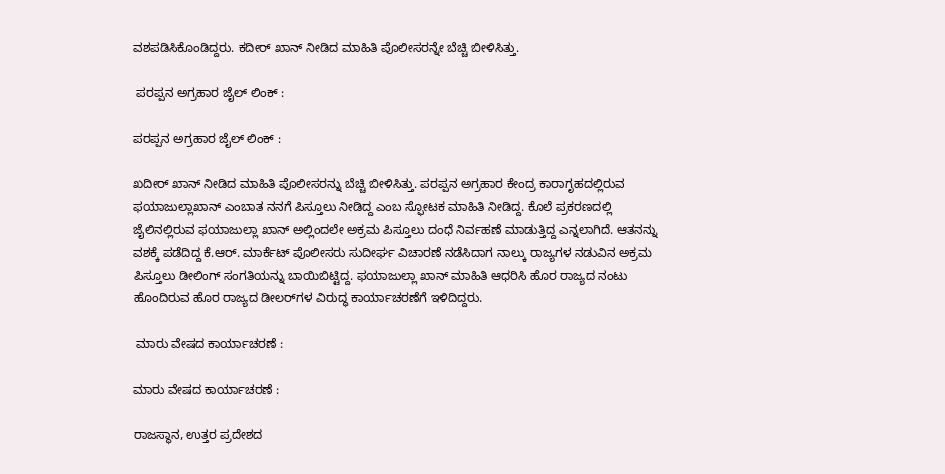ವಶಪಡಿಸಿಕೊಂಡಿದ್ದರು. ಕದೀರ್ ಖಾನ್ ನೀಡಿದ ಮಾಹಿತಿ ಪೊಲೀಸರನ್ನೇ ಬೆಚ್ಚಿ ಬೀಳಿಸಿತ್ತು.

 ಪರಪ್ಪನ ಅಗ್ರಹಾರ ಜೈಲ್ ಲಿಂಕ್ :

ಪರಪ್ಪನ ಅಗ್ರಹಾರ ಜೈಲ್ ಲಿಂಕ್ :

ಖದೀರ್ ಖಾನ್ ನೀಡಿದ ಮಾಹಿತಿ ಪೊಲೀಸರನ್ನು ಬೆಚ್ಚಿ ಬೀಳಿಸಿತ್ತು. ಪರಪ್ಪನ ಅಗ್ರಹಾರ ಕೇಂದ್ರ ಕಾರಾಗೃಹದಲ್ಲಿರುವ ಫಯಾಜುಲ್ಲಾಖಾನ್ ಎಂಬಾತ ನನಗೆ ಪಿಸ್ತೂಲು ನೀಡಿದ್ದ ಎಂಬ ಸ್ಫೋಟಕ ಮಾಹಿತಿ ನೀಡಿದ್ದ. ಕೊಲೆ ಪ್ರಕರಣದಲ್ಲಿ ಜೈಲಿನಲ್ಲಿರುವ ಫಯಾಜುಲ್ಲಾ ಖಾನ್ ಅಲ್ಲಿಂದಲೇ ಅಕ್ರಮ ಪಿಸ್ತೂಲು ದಂಧೆ ನಿರ್ವಹಣೆ ಮಾಡುತ್ತಿದ್ದ ಎನ್ನಲಾಗಿದೆ. ಆತನನ್ನು ವಶಕ್ಕೆ ಪಡೆದಿದ್ದ ಕೆ.ಆರ್. ಮಾರ್ಕೆಟ್ ಪೊಲೀಸರು ಸುದೀರ್ಘ ವಿಚಾರಣೆ ನಡೆಸಿದಾಗ ನಾಲ್ಕು ರಾಜ್ಯಗಳ ನಡುವಿನ ಅಕ್ರಮ ಪಿಸ್ತೂಲು ಡೀಲಿಂಗ್ ಸಂಗತಿಯನ್ನು ಬಾಯಿಬಿಟ್ಟಿದ್ದ. ಫಯಾಜುಲ್ಲಾ ಖಾನ್ ಮಾಹಿತಿ ಆಧರಿಸಿ ಹೊರ ರಾಜ್ಯದ ನಂಟು ಹೊಂದಿರುವ ಹೊರ ರಾಜ್ಯದ ಡೀಲರ್‌ಗಳ ವಿರುದ್ಧ ಕಾರ್ಯಾಚರಣೆಗೆ ಇಳಿದಿದ್ದರು.

 ಮಾರು ವೇಷದ ಕಾರ್ಯಾಚರಣೆ :

ಮಾರು ವೇಷದ ಕಾರ್ಯಾಚರಣೆ :

ರಾಜಸ್ಥಾನ, ಉತ್ತರ ಪ್ರದೇಶದ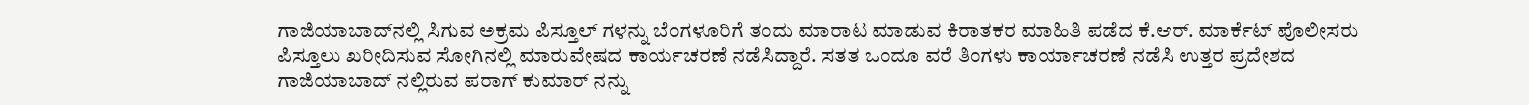ಗಾಜಿಯಾಬಾದ್‌ನಲ್ಲಿ ಸಿಗುವ ಅಕ್ರಮ ಪಿಸ್ತೂಲ್ ಗಳನ್ನು ಬೆಂಗಳೂರಿಗೆ ತಂದು ಮಾರಾಟ ಮಾಡುವ ಕಿರಾತಕರ ಮಾಹಿತಿ ಪಡೆದ ಕೆ.ಆರ್. ಮಾರ್ಕೆಟ್ ಪೊಲೀಸರು ಪಿಸ್ತೂಲು ಖರೀದಿಸುವ ಸೋಗಿನಲ್ಲಿ ಮಾರುವೇಷದ ಕಾರ್ಯಚರಣೆ ನಡೆಸಿದ್ದಾರೆ. ಸತತ ಒಂದೂ ವರೆ ತಿಂಗಳು ಕಾರ್ಯಾಚರಣೆ ನಡೆಸಿ ಉತ್ತರ ಪ್ರದೇಶದ ಗಾಜಿಯಾಬಾದ್ ನಲ್ಲಿರುವ ಪರಾಗ್ ಕುಮಾರ್ ನನ್ನು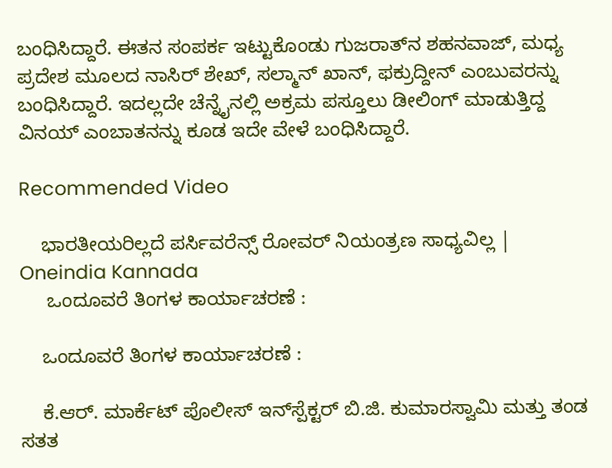ಬಂಧಿಸಿದ್ದಾರೆ. ಈತನ ಸಂಪರ್ಕ ಇಟ್ಟುಕೊಂಡು ಗುಜರಾತ್‌ನ ಶಹನವಾಜ್, ಮಧ್ಯ ಪ್ರದೇಶ ಮೂಲದ ನಾಸಿರ್ ಶೇಖ್, ಸಲ್ಮಾನ್ ಖಾನ್, ಫಕ್ರುದ್ದೀನ್ ಎಂಬುವರನ್ನು ಬಂಧಿಸಿದ್ದಾರೆ. ಇದಲ್ಲದೇ ಚೆನ್ನೈನಲ್ಲಿ ಅಕ್ರಮ ಪಸ್ತೂಲು ಡೀಲಿಂಗ್ ಮಾಡುತ್ತಿದ್ದ ವಿನಯ್ ಎಂಬಾತನನ್ನು ಕೂಡ ಇದೇ ವೇಳೆ ಬಂಧಿಸಿದ್ದಾರೆ.

Recommended Video

    ಭಾರತೀಯರಿಲ್ಲದೆ ಪರ್ಸಿವರೆನ್ಸ್ ರೋವರ್ ನಿಯಂತ್ರಣ ಸಾಧ್ಯವಿಲ್ಲ | Oneindia Kannada
     ಒಂದೂವರೆ ತಿಂಗಳ ಕಾರ್ಯಾಚರಣೆ :

    ಒಂದೂವರೆ ತಿಂಗಳ ಕಾರ್ಯಾಚರಣೆ :

    ಕೆ.ಆರ್. ಮಾರ್ಕೆಟ್ ಪೊಲೀಸ್ ಇನ್‌ಸ್ಪೆಕ್ಟರ್ ಬಿ.ಜಿ. ಕುಮಾರಸ್ವಾಮಿ ಮತ್ತು ತಂಡ ಸತತ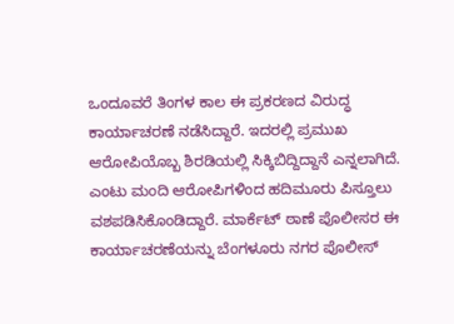ಒಂದೂವರೆ ತಿಂಗಳ ಕಾಲ ಈ ಪ್ರಕರಣದ ವಿರುದ್ಧ ಕಾರ್ಯಾಚರಣೆ ನಡೆಸಿದ್ದಾರೆ. ಇದರಲ್ಲಿ ಪ್ರಮುಖ ಆರೋಪಿಯೊಬ್ಬ ಶಿರಡಿಯಲ್ಲಿ ಸಿಕ್ಕಿಬಿದ್ದಿದ್ದಾನೆ ಎನ್ನಲಾಗಿದೆ. ಎಂಟು ಮಂದಿ ಆರೋಪಿಗಳಿಂದ ಹದಿಮೂರು ಪಿಸ್ತೂಲು ವಶಪಡಿಸಿಕೊಂಡಿದ್ದಾರೆ. ಮಾರ್ಕೆಟ್ ಠಾಣೆ ಪೊಲೀಸರ ಈ ಕಾರ್ಯಾಚರಣೆಯನ್ನು ಬೆಂಗಳೂರು ನಗರ ಪೊಲೀಸ್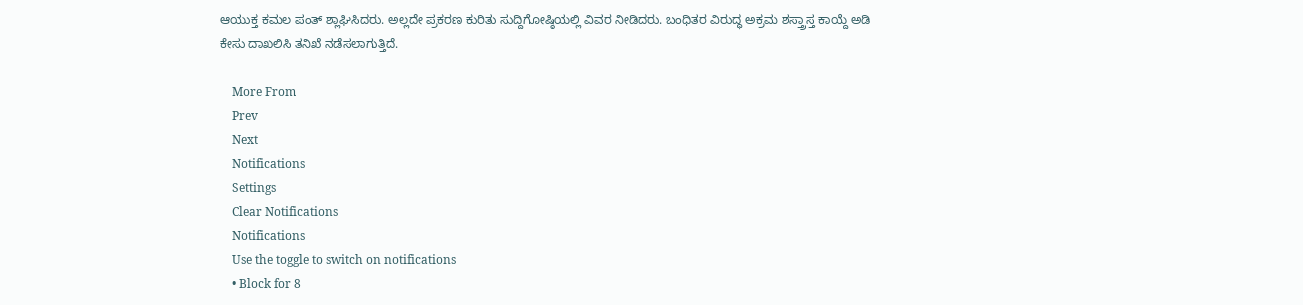ಆಯುಕ್ತ ಕಮಲ ಪಂತ್ ಶ್ಲಾಘಿಸಿದರು. ಅಲ್ಲದೇ ಪ್ರಕರಣ ಕುರಿತು ಸುದ್ದಿಗೋಷ್ಠಿಯಲ್ಲಿ ವಿವರ ನೀಡಿದರು. ಬಂಧಿತರ ವಿರುದ್ಧ ಅಕ್ರಮ ಶಸ್ತ್ರಾಸ್ತ ಕಾಯ್ದೆ ಅಡಿ ಕೇಸು ದಾಖಲಿಸಿ ತನಿಖೆ ನಡೆಸಲಾಗುತ್ತಿದೆ.

    More From
    Prev
    Next
    Notifications
    Settings
    Clear Notifications
    Notifications
    Use the toggle to switch on notifications
    • Block for 8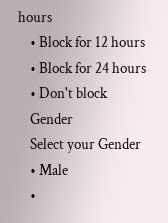hours
    • Block for 12 hours
    • Block for 24 hours
    • Don't block
    Gender
    Select your Gender
    • Male
    •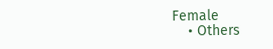Female
    • Others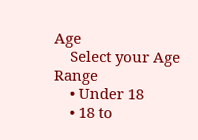Age
    Select your Age Range
    • Under 18
    • 18 to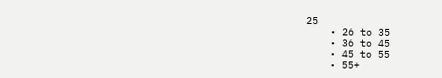25
    • 26 to 35
    • 36 to 45
    • 45 to 55
    • 55+